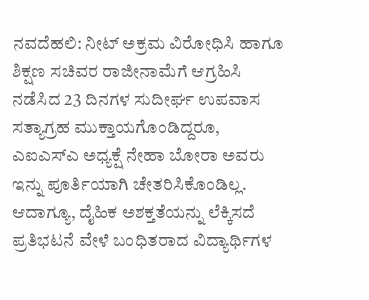ನವದೆಹಲಿ: ನೀಟ್ ಅಕ್ರಮ ವಿರೋಧಿಸಿ ಹಾಗೂ ಶಿಕ್ಷಣ ಸಚಿವರ ರಾಜೀನಾಮೆಗೆ ಆಗ್ರಹಿಸಿ ನಡೆಸಿದ 23 ದಿನಗಳ ಸುದೀರ್ಘ ಉಪವಾಸ ಸತ್ಯಾಗ್ರಹ ಮುಕ್ತಾಯಗೊಂಡಿದ್ದರೂ, ಎಐಎಸ್ಎ ಅಧ್ಯಕ್ಷೆ ನೇಹಾ ಬೋರಾ ಅವರು ಇನ್ನು ಪೂರ್ತಿಯಾಗಿ ಚೇತರಿಸಿಕೊಂಡಿಲ್ಲ. ಆದಾಗ್ಯೂ, ದೈಹಿಕ ಅಶಕ್ತತೆಯನ್ನು ಲೆಕ್ಕಿಸದೆ ಪ್ರತಿಭಟನೆ ವೇಳೆ ಬಂಧಿತರಾದ ವಿದ್ಯಾರ್ಥಿಗಳ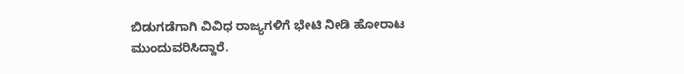ಬಿಡುಗಡೆಗಾಗಿ ವಿವಿಧ ರಾಜ್ಯಗಳಿಗೆ ಭೇಟಿ ನೀಡಿ ಹೋರಾಟ ಮುಂದುವರಿಸಿದ್ದಾರೆ.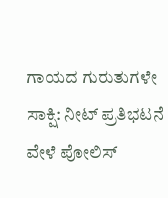ಗಾಯದ ಗುರುತುಗಳೇ ಸಾಕ್ಷಿ: ನೀಟ್ ಪ್ರತಿಭಟನೆ ವೇಳೆ ಪೋಲಿಸ್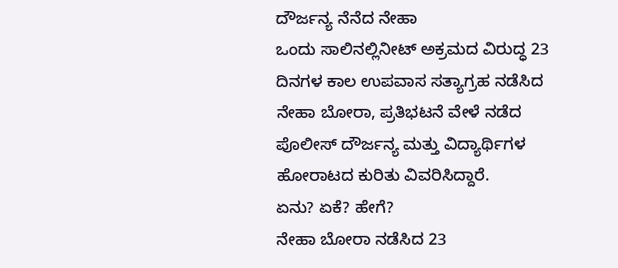ದೌರ್ಜನ್ಯ ನೆನೆದ ನೇಹಾ
ಒಂದು ಸಾಲಿನಲ್ಲಿನೀಟ್ ಅಕ್ರಮದ ವಿರುದ್ಧ 23 ದಿನಗಳ ಕಾಲ ಉಪವಾಸ ಸತ್ಯಾಗ್ರಹ ನಡೆಸಿದ ನೇಹಾ ಬೋರಾ, ಪ್ರತಿಭಟನೆ ವೇಳೆ ನಡೆದ ಪೊಲೀಸ್ ದೌರ್ಜನ್ಯ ಮತ್ತು ವಿದ್ಯಾರ್ಥಿಗಳ ಹೋರಾಟದ ಕುರಿತು ವಿವರಿಸಿದ್ದಾರೆ.
ಏನು? ಏಕೆ? ಹೇಗೆ?
ನೇಹಾ ಬೋರಾ ನಡೆಸಿದ 23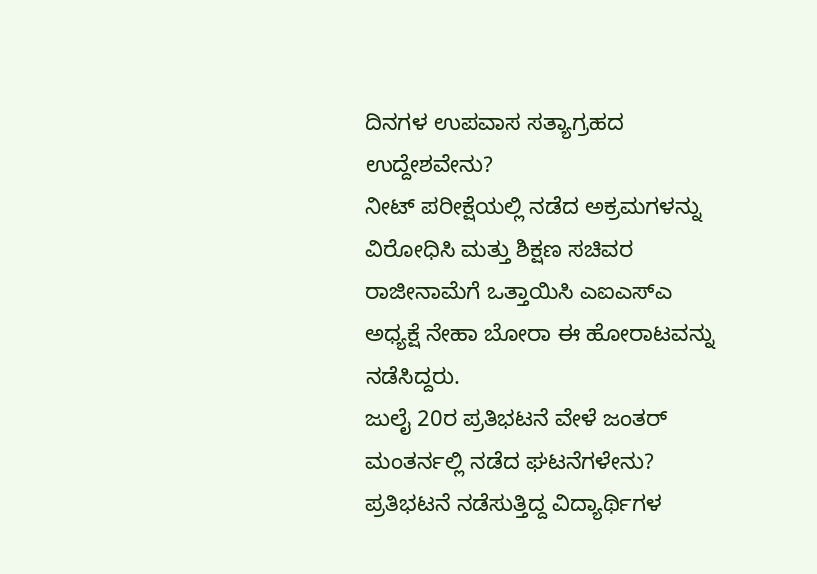ದಿನಗಳ ಉಪವಾಸ ಸತ್ಯಾಗ್ರಹದ ಉದ್ದೇಶವೇನು?
ನೀಟ್ ಪರೀಕ್ಷೆಯಲ್ಲಿ ನಡೆದ ಅಕ್ರಮಗಳನ್ನು ವಿರೋಧಿಸಿ ಮತ್ತು ಶಿಕ್ಷಣ ಸಚಿವರ ರಾಜೀನಾಮೆಗೆ ಒತ್ತಾಯಿಸಿ ಎಐಎಸ್ಎ ಅಧ್ಯಕ್ಷೆ ನೇಹಾ ಬೋರಾ ಈ ಹೋರಾಟವನ್ನು ನಡೆಸಿದ್ದರು.
ಜುಲೈ 20ರ ಪ್ರತಿಭಟನೆ ವೇಳೆ ಜಂತರ್ ಮಂತರ್ನಲ್ಲಿ ನಡೆದ ಘಟನೆಗಳೇನು?
ಪ್ರತಿಭಟನೆ ನಡೆಸುತ್ತಿದ್ದ ವಿದ್ಯಾರ್ಥಿಗಳ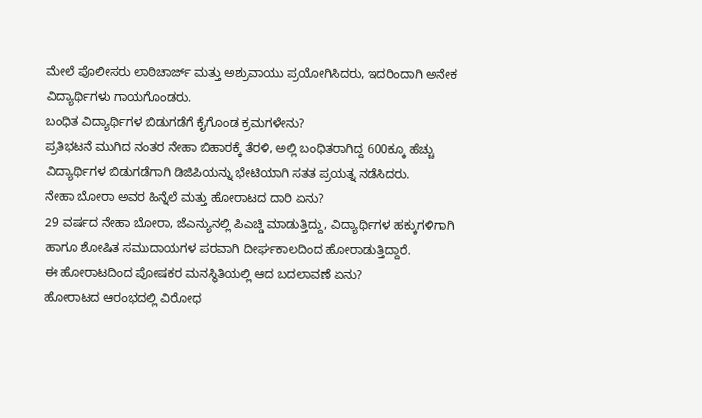ಮೇಲೆ ಪೊಲೀಸರು ಲಾಠಿಚಾರ್ಜ್ ಮತ್ತು ಅಶ್ರುವಾಯು ಪ್ರಯೋಗಿಸಿದರು, ಇದರಿಂದಾಗಿ ಅನೇಕ ವಿದ್ಯಾರ್ಥಿಗಳು ಗಾಯಗೊಂಡರು.
ಬಂಧಿತ ವಿದ್ಯಾರ್ಥಿಗಳ ಬಿಡುಗಡೆಗೆ ಕೈಗೊಂಡ ಕ್ರಮಗಳೇನು?
ಪ್ರತಿಭಟನೆ ಮುಗಿದ ನಂತರ ನೇಹಾ ಬಿಹಾರಕ್ಕೆ ತೆರಳಿ, ಅಲ್ಲಿ ಬಂಧಿತರಾಗಿದ್ದ 600ಕ್ಕೂ ಹೆಚ್ಚು ವಿದ್ಯಾರ್ಥಿಗಳ ಬಿಡುಗಡೆಗಾಗಿ ಡಿಜಿಪಿಯನ್ನು ಭೇಟಿಯಾಗಿ ಸತತ ಪ್ರಯತ್ನ ನಡೆಸಿದರು.
ನೇಹಾ ಬೋರಾ ಅವರ ಹಿನ್ನೆಲೆ ಮತ್ತು ಹೋರಾಟದ ದಾರಿ ಏನು?
29 ವರ್ಷದ ನೇಹಾ ಬೋರಾ, ಜೆಎನ್ಯುನಲ್ಲಿ ಪಿಎಚ್ಡಿ ಮಾಡುತ್ತಿದ್ದು, ವಿದ್ಯಾರ್ಥಿಗಳ ಹಕ್ಕುಗಳಿಗಾಗಿ ಹಾಗೂ ಶೋಷಿತ ಸಮುದಾಯಗಳ ಪರವಾಗಿ ದೀರ್ಘಕಾಲದಿಂದ ಹೋರಾಡುತ್ತಿದ್ದಾರೆ.
ಈ ಹೋರಾಟದಿಂದ ಪೋಷಕರ ಮನಸ್ಥಿತಿಯಲ್ಲಿ ಆದ ಬದಲಾವಣೆ ಏನು?
ಹೋರಾಟದ ಆರಂಭದಲ್ಲಿ ವಿರೋಧ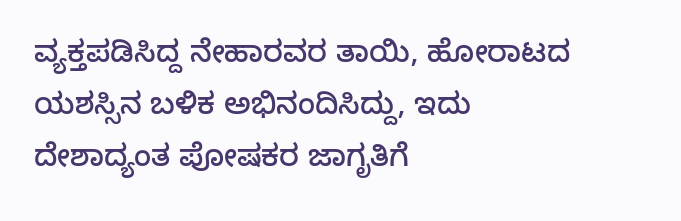ವ್ಯಕ್ತಪಡಿಸಿದ್ದ ನೇಹಾರವರ ತಾಯಿ, ಹೋರಾಟದ ಯಶಸ್ಸಿನ ಬಳಿಕ ಅಭಿನಂದಿಸಿದ್ದು, ಇದು ದೇಶಾದ್ಯಂತ ಪೋಷಕರ ಜಾಗೃತಿಗೆ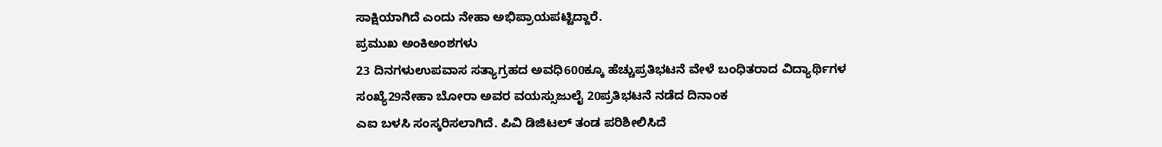ಸಾಕ್ಷಿಯಾಗಿದೆ ಎಂದು ನೇಹಾ ಅಭಿಪ್ರಾಯಪಟ್ಟಿದ್ದಾರೆ.
ಪ್ರಮುಖ ಅಂಕಿಅಂಶಗಳು
23 ದಿನಗಳುಉಪವಾಸ ಸತ್ಯಾಗ್ರಹದ ಅವಧಿ600ಕ್ಕೂ ಹೆಚ್ಚುಪ್ರತಿಭಟನೆ ವೇಳೆ ಬಂಧಿತರಾದ ವಿದ್ಯಾರ್ಥಿಗಳ ಸಂಖ್ಯೆ29ನೇಹಾ ಬೋರಾ ಅವರ ವಯಸ್ಸುಜುಲೈ 20ಪ್ರತಿಭಟನೆ ನಡೆದ ದಿನಾಂಕ
ಎಐ ಬಳಸಿ ಸಂಸ್ಕರಿಸಲಾಗಿದೆ. ಪಿವಿ ಡಿಜಿಟಲ್ ತಂಡ ಪರಿಶೀಲಿಸಿದೆ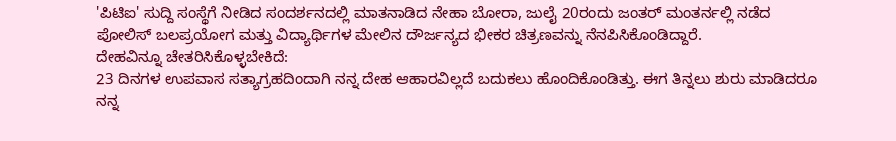'ಪಿಟಿಐ' ಸುದ್ದಿ ಸಂಸ್ಥೆಗೆ ನೀಡಿದ ಸಂದರ್ಶನದಲ್ಲಿ ಮಾತನಾಡಿದ ನೇಹಾ ಬೋರಾ, ಜುಲೈ 20ರಂದು ಜಂತರ್ ಮಂತರ್ನಲ್ಲಿ ನಡೆದ ಪೋಲಿಸ್ ಬಲಪ್ರಯೋಗ ಮತ್ತು ವಿದ್ಯಾರ್ಥಿಗಳ ಮೇಲಿನ ದೌರ್ಜನ್ಯದ ಭೀಕರ ಚಿತ್ರಣವನ್ನು ನೆನಪಿಸಿಕೊಂಡಿದ್ದಾರೆ.
ದೇಹವಿನ್ನೂ ಚೇತರಿಸಿಕೊಳ್ಳಬೇಕಿದೆ:
23 ದಿನಗಳ ಉಪವಾಸ ಸತ್ಯಾಗ್ರಹದಿಂದಾಗಿ ನನ್ನ ದೇಹ ಆಹಾರವಿಲ್ಲದೆ ಬದುಕಲು ಹೊಂದಿಕೊಂಡಿತ್ತು. ಈಗ ತಿನ್ನಲು ಶುರು ಮಾಡಿದರೂ ನನ್ನ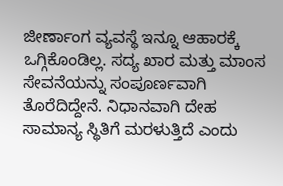ಜೀರ್ಣಾಂಗ ವ್ಯವಸ್ಥೆ ಇನ್ನೂ ಆಹಾರಕ್ಕೆ ಒಗ್ಗಿಕೊಂಡಿಲ್ಲ. ಸದ್ಯ ಖಾರ ಮತ್ತು ಮಾಂಸ ಸೇವನೆಯನ್ನು ಸಂಪೂರ್ಣವಾಗಿ ತೊರೆದಿದ್ದೇನೆ. ನಿಧಾನವಾಗಿ ದೇಹ ಸಾಮಾನ್ಯ ಸ್ಥಿತಿಗೆ ಮರಳುತ್ತಿದೆ ಎಂದು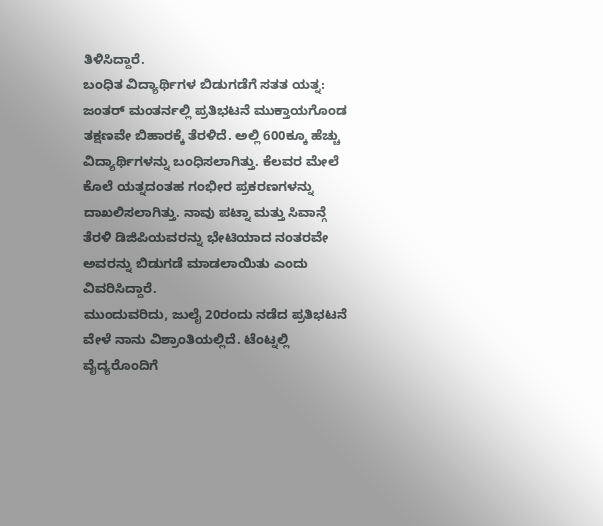ತಿಳಿಸಿದ್ದಾರೆ.
ಬಂಧಿತ ವಿದ್ಯಾರ್ಥಿಗಳ ಬಿಡುಗಡೆಗೆ ಸತತ ಯತ್ನ:
ಜಂತರ್ ಮಂತರ್ನಲ್ಲಿ ಪ್ರತಿಭಟನೆ ಮುಕ್ತಾಯಗೊಂಡ ತಕ್ಷಣವೇ ಬಿಹಾರಕ್ಕೆ ತೆರಳಿದೆ. ಅಲ್ಲಿ 600ಕ್ಕೂ ಹೆಚ್ಚು ವಿದ್ಯಾರ್ಥಿಗಳನ್ನು ಬಂಧಿಸಲಾಗಿತ್ತು. ಕೆಲವರ ಮೇಲೆ ಕೊಲೆ ಯತ್ನದಂತಹ ಗಂಭೀರ ಪ್ರಕರಣಗಳನ್ನು ದಾಖಲಿಸಲಾಗಿತ್ತು. ನಾವು ಪಟ್ನಾ ಮತ್ತು ಸಿವಾನ್ಗೆ ತೆರಳಿ ಡಿಜಿಪಿಯವರನ್ನು ಭೇಟಿಯಾದ ನಂತರವೇ ಅವರನ್ನು ಬಿಡುಗಡೆ ಮಾಡಲಾಯಿತು ಎಂದು ವಿವರಿಸಿದ್ದಾರೆ.
ಮುಂದುವರಿದು, ಜುಲೈ 20ರಂದು ನಡೆದ ಪ್ರತಿಭಟನೆ ವೇಳೆ ನಾನು ವಿಶ್ರಾಂತಿಯಲ್ಲಿದೆ. ಟೆಂಟ್ನಲ್ಲಿ ವೈದ್ಯರೊಂದಿಗೆ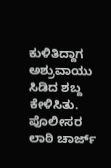ಕುಳಿತಿದ್ದಾಗ ಅಶ್ರುವಾಯು ಸಿಡಿದ ಶಬ್ದ ಕೇಳಿಸಿತು. ಪೊಲೀಸರ ಲಾಠಿ ಚಾರ್ಜ್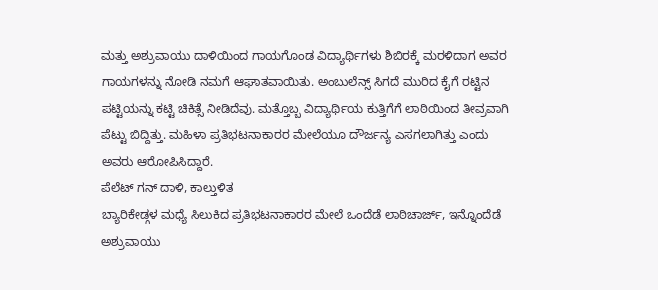ಮತ್ತು ಅಶ್ರುವಾಯು ದಾಳಿಯಿಂದ ಗಾಯಗೊಂಡ ವಿದ್ಯಾರ್ಥಿಗಳು ಶಿಬಿರಕ್ಕೆ ಮರಳಿದಾಗ ಅವರ ಗಾಯಗಳನ್ನು ನೋಡಿ ನಮಗೆ ಆಘಾತವಾಯಿತು. ಅಂಬುಲೆನ್ಸ್ ಸಿಗದೆ ಮುರಿದ ಕೈಗೆ ರಟ್ಟಿನ ಪಟ್ಟಿಯನ್ನು ಕಟ್ಟಿ ಚಿಕಿತ್ಸೆ ನೀಡಿದೆವು. ಮತ್ತೊಬ್ಬ ವಿದ್ಯಾರ್ಥಿಯ ಕುತ್ತಿಗೆಗೆ ಲಾಠಿಯಿಂದ ತೀವ್ರವಾಗಿ ಪೆಟ್ಟು ಬಿದ್ದಿತ್ತು. ಮಹಿಳಾ ಪ್ರತಿಭಟನಾಕಾರರ ಮೇಲೆಯೂ ದೌರ್ಜನ್ಯ ಎಸಗಲಾಗಿತ್ತು ಎಂದು ಅವರು ಆರೋಪಿಸಿದ್ದಾರೆ.
ಪೆಲೆಟ್ ಗನ್ ದಾಳಿ, ಕಾಲ್ತುಳಿತ
ಬ್ಯಾರಿಕೇಡ್ಗಳ ಮಧ್ಯೆ ಸಿಲುಕಿದ ಪ್ರತಿಭಟನಾಕಾರರ ಮೇಲೆ ಒಂದೆಡೆ ಲಾಠಿಚಾರ್ಜ್, ಇನ್ನೊಂದೆಡೆ ಅಶ್ರುವಾಯು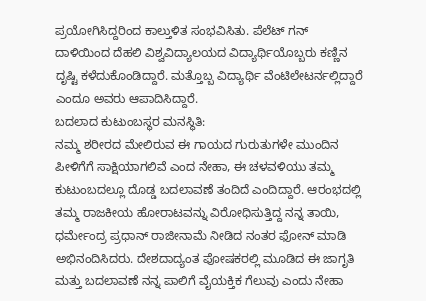ಪ್ರಯೋಗಿಸಿದ್ದರಿಂದ ಕಾಲ್ತುಳಿತ ಸಂಭವಿಸಿತು. ಪೆಲೆಟ್ ಗನ್ ದಾಳಿಯಿಂದ ದೆಹಲಿ ವಿಶ್ವವಿದ್ಯಾಲಯದ ವಿದ್ಯಾರ್ಥಿಯೊಬ್ಬರು ಕಣ್ಣಿನ ದೃಷ್ಟಿ ಕಳೆದುಕೊಂಡಿದ್ದಾರೆ. ಮತ್ತೊಬ್ಬ ವಿದ್ಯಾರ್ಥಿ ವೆಂಟಿಲೇಟರ್ನಲ್ಲಿದ್ದಾರೆ ಎಂದೂ ಅವರು ಆಪಾದಿಸಿದ್ದಾರೆ.
ಬದಲಾದ ಕುಟುಂಬಸ್ಥರ ಮನಸ್ಥಿತಿ:
ನಮ್ಮ ಶರೀರದ ಮೇಲಿರುವ ಈ ಗಾಯದ ಗುರುತುಗಳೇ ಮುಂದಿನ ಪೀಳಿಗೆಗೆ ಸಾಕ್ಷಿಯಾಗಲಿವೆ ಎಂದ ನೇಹಾ, ಈ ಚಳವಳಿಯು ತಮ್ಮ ಕುಟುಂಬದಲ್ಲೂ ದೊಡ್ಡ ಬದಲಾವಣೆ ತಂದಿದೆ ಎಂದಿದ್ದಾರೆ. ಆರಂಭದಲ್ಲಿ ತಮ್ಮ ರಾಜಕೀಯ ಹೋರಾಟವನ್ನು ವಿರೋಧಿಸುತ್ತಿದ್ದ ನನ್ನ ತಾಯಿ, ಧರ್ಮೇಂದ್ರ ಪ್ರಧಾನ್ ರಾಜೀನಾಮೆ ನೀಡಿದ ನಂತರ ಫೋನ್ ಮಾಡಿ ಅಭಿನಂದಿಸಿದರು. ದೇಶದಾದ್ಯಂತ ಪೋಷಕರಲ್ಲಿ ಮೂಡಿದ ಈ ಜಾಗೃತಿ ಮತ್ತು ಬದಲಾವಣೆ ನನ್ನ ಪಾಲಿಗೆ ವೈಯಕ್ತಿಕ ಗೆಲುವು ಎಂದು ನೇಹಾ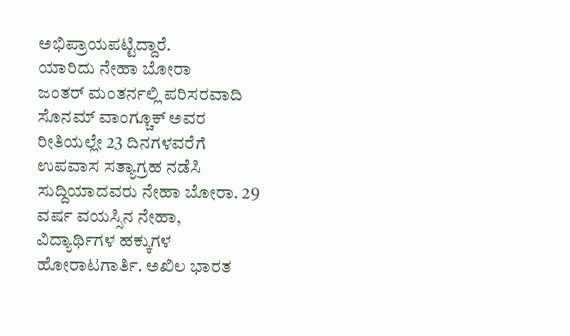ಅಭಿಪ್ರಾಯಪಟ್ಟಿದ್ದಾರೆ.
ಯಾರಿದು ನೇಹಾ ಬೋರಾ
ಜಂತರ್ ಮಂತರ್ನಲ್ಲಿ ಪರಿಸರವಾದಿ ಸೊನಮ್ ವಾಂಗ್ಚೂಕ್ ಅವರ ರೀತಿಯಲ್ಲೇ 23 ದಿನಗಳವರೆಗೆ ಉಪವಾಸ ಸತ್ಯಾಗ್ರಹ ನಡೆಸಿ ಸುದ್ದಿಯಾದವರು ನೇಹಾ ಬೋರಾ. 29 ವರ್ಷ ವಯಸ್ಸಿನ ನೇಹಾ, ವಿದ್ಯಾರ್ಥಿಗಳ ಹಕ್ಕುಗಳ ಹೋರಾಟಗಾರ್ತಿ. ಅಖಿಲ ಭಾರತ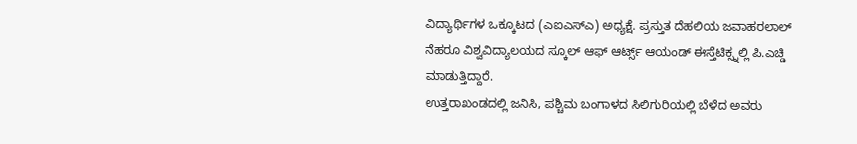ವಿದ್ಯಾರ್ಥಿಗಳ ಒಕ್ಕೂಟದ (ಎಐಎಸ್ಎ) ಅಧ್ಯಕ್ಷೆ. ಪ್ರಸ್ತುತ ದೆಹಲಿಯ ಜವಾಹರಲಾಲ್ ನೆಹರೂ ವಿಶ್ವವಿದ್ಯಾಲಯದ ಸ್ಕೂಲ್ ಆಫ್ ಆರ್ಟ್ಸ್ ಆಯಂಡ್ ಈಸ್ತೆಟಿಕ್ಸ್ನಲ್ಲಿ ಪಿ.ಎಚ್ಡಿ ಮಾಡುತ್ತಿದ್ದಾರೆ.
ಉತ್ತರಾಖಂಡದಲ್ಲಿ ಜನಿಸಿ, ಪಶ್ಚಿಮ ಬಂಗಾಳದ ಸಿಲಿಗುರಿಯಲ್ಲಿ ಬೆಳೆದ ಅವರು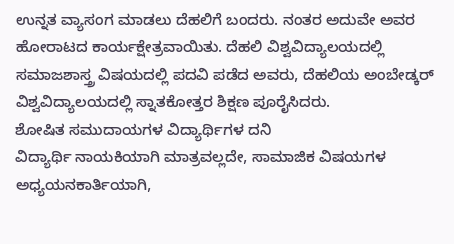ಉನ್ನತ ವ್ಯಾಸಂಗ ಮಾಡಲು ದೆಹಲಿಗೆ ಬಂದರು. ನಂತರ ಅದುವೇ ಅವರ ಹೋರಾಟದ ಕಾರ್ಯಕ್ಷೇತ್ರವಾಯಿತು. ದೆಹಲಿ ವಿಶ್ವವಿದ್ಯಾಲಯದಲ್ಲಿ ಸಮಾಜಶಾಸ್ತ್ರ ವಿಷಯದಲ್ಲಿ ಪದವಿ ಪಡೆದ ಅವರು, ದೆಹಲಿಯ ಅಂಬೇಡ್ಕರ್ ವಿಶ್ವವಿದ್ಯಾಲಯದಲ್ಲಿ ಸ್ನಾತಕೋತ್ತರ ಶಿಕ್ಷಣ ಪೂರೈಸಿದರು.
ಶೋಷಿತ ಸಮುದಾಯಗಳ ವಿದ್ಯಾರ್ಥಿಗಳ ದನಿ
ವಿದ್ಯಾರ್ಥಿ ನಾಯಕಿಯಾಗಿ ಮಾತ್ರವಲ್ಲದೇ, ಸಾಮಾಜಿಕ ವಿಷಯಗಳ ಅಧ್ಯಯನಕಾರ್ತಿಯಾಗಿ,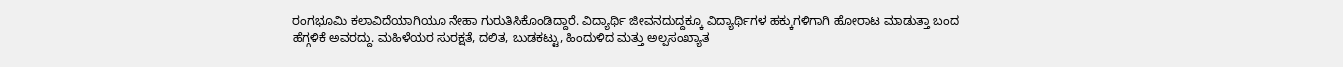ರಂಗಭೂಮಿ ಕಲಾವಿದೆಯಾಗಿಯೂ ನೇಹಾ ಗುರುತಿಸಿಕೊಂಡಿದ್ದಾರೆ. ವಿದ್ಯಾರ್ಥಿ ಜೀವನದುದ್ದಕ್ಕೂ ವಿದ್ಯಾರ್ಥಿಗಳ ಹಕ್ಕುಗಳಿಗಾಗಿ ಹೋರಾಟ ಮಾಡುತ್ತಾ ಬಂದ ಹೆಗ್ಗಳಿಕೆ ಅವರದ್ದು. ಮಹಿಳೆಯರ ಸುರಕ್ಷತೆ, ದಲಿತ, ಬುಡಕಟ್ಟು, ಹಿಂದುಳಿದ ಮತ್ತು ಅಲ್ಪಸಂಖ್ಯಾತ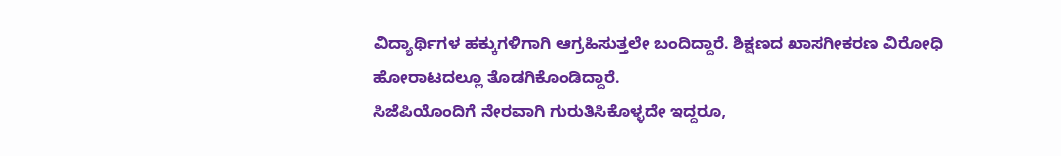ವಿದ್ಯಾರ್ಥಿಗಳ ಹಕ್ಕುಗಳಿಗಾಗಿ ಆಗ್ರಹಿಸುತ್ತಲೇ ಬಂದಿದ್ದಾರೆ. ಶಿಕ್ಷಣದ ಖಾಸಗೀಕರಣ ವಿರೋಧಿ ಹೋರಾಟದಲ್ಲೂ ತೊಡಗಿಕೊಂಡಿದ್ದಾರೆ.
ಸಿಜೆಪಿಯೊಂದಿಗೆ ನೇರವಾಗಿ ಗುರುತಿಸಿಕೊಳ್ಳದೇ ಇದ್ದರೂ,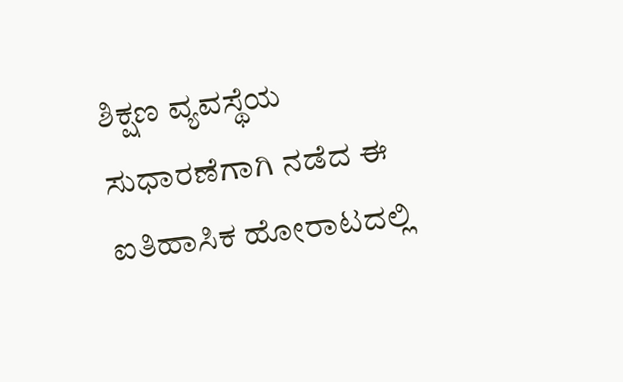ಶಿಕ್ಷಣ ವ್ಯವಸ್ಥೆಯ ಸುಧಾರಣೆಗಾಗಿ ನಡೆದ ಈ ಐತಿಹಾಸಿಕ ಹೋರಾಟದಲ್ಲಿ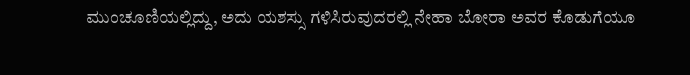ಮುಂಚೂಣಿಯಲ್ಲಿದ್ದು, ಅದು ಯಶಸ್ಸು ಗಳಿಸಿರುವುದರಲ್ಲಿ ನೇಹಾ ಬೋರಾ ಅವರ ಕೊಡುಗೆಯೂ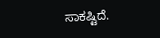ಸಾಕಷ್ಟಿದೆ.